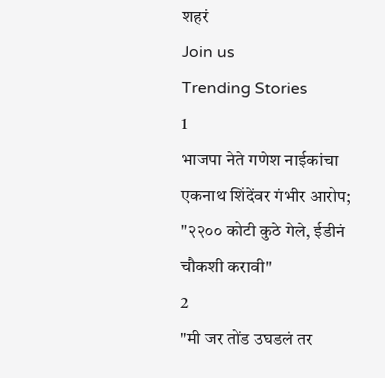शहरं
Join us
Trending Stories
1
भाजपा नेते गणेश नाईकांचा एकनाथ शिंदेंवर गंभीर आरोप; "२२०० कोटी कुठे गेले, ईडीनं चौकशी करावी"
2
"मी जर तोंड उघडलं तर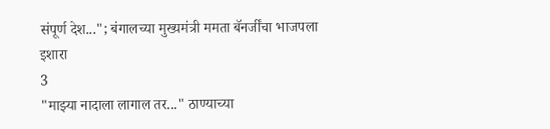संपूर्ण देश..."; बंगालच्या मुख्यमंत्री ममता बॅनर्जींचा भाजपला इशारा
3
"माझ्या नादाला लागाल तर..." ठाण्याच्या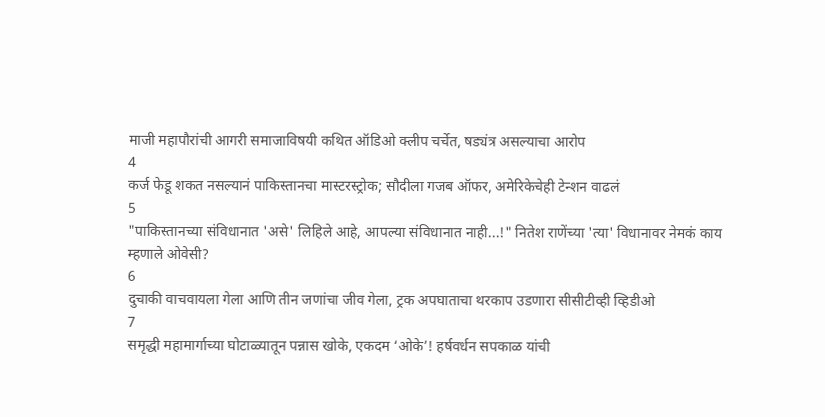माजी महापौरांची आगरी समाजाविषयी कथित ऑडिओ क्लीप चर्चेत, षड्यंत्र असल्याचा आरोप
4
कर्ज फेडू शकत नसल्यानं पाकिस्तानचा मास्टरस्ट्रोक; सौदीला गजब ऑफर, अमेरिकेचेही टेन्शन वाढलं
5
"पाकिस्तानच्या संविधानात 'असे' लिहिले आहे, आपल्या संविधानात नाही...!" नितेश राणेंच्या 'त्या' विधानावर नेमकं काय म्हणाले ओवेसी?
6
दुचाकी वाचवायला गेला आणि तीन जणांचा जीव गेला, ट्रक अपघाताचा थरकाप उडणारा सीसीटीव्ही व्हिडीओ
7
समृद्धी महामार्गाच्या घोटाळ्यातून पन्नास खोके, एकदम ‘ओके’! हर्षवर्धन सपकाळ यांची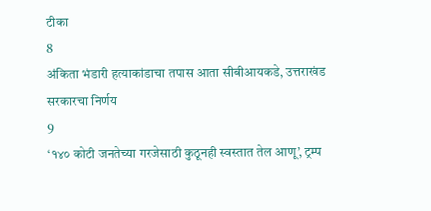टीका
8
अंकिता भंडारी हत्याकांडाचा तपास आता सीबीआयकडे, उत्तराखंड सरकारचा निर्णय
9
‘१४० कोटी जनतेच्या गरजेसाठी कुठूनही स्वस्तात तेल आणू’, ट्रम्प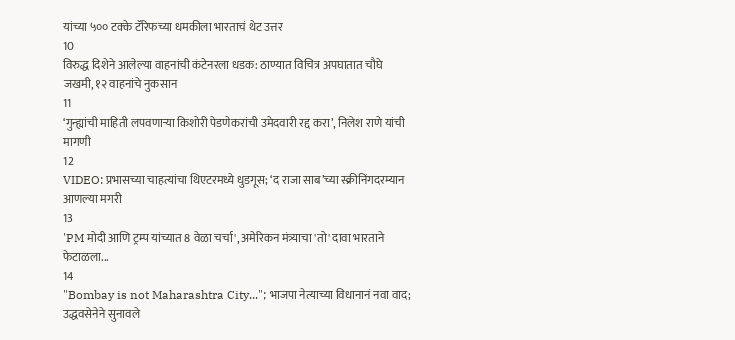यांच्या ५०० टक्के टॅरिफच्या धमकीला भारताचं थेट उत्तर
10
विरुद्ध दिशेने आलेल्या वाहनांची कंटेनरला धडक: ठाण्यात विचित्र अपघातात चौघे जखमी, १२ वाहनांचे नुकसान
11
‘गुन्ह्यांची माहिती लपवणाऱ्या किशोरी पेडणेकरांची उमेदवारी रद्द करा’, निलेश राणे यांची मागणी
12
VIDEO: प्रभासच्या चाहत्यांचा थिएटरमध्ये धुडगूस; ‘द राजा साब’च्या स्क्रीनिंगदरम्यान आणल्या मगरी
13
'PM मोदी आणि ट्रम्प यांच्यात 8 वेळा चर्चा', अमेरिकन मंत्र्याचा 'तो' दावा भारताने फेटाळला...
14
"Bombay is not Maharashtra City..."; भाजपा नेत्याच्या विधानानं नवा वाद; उद्धवसेनेने सुनावले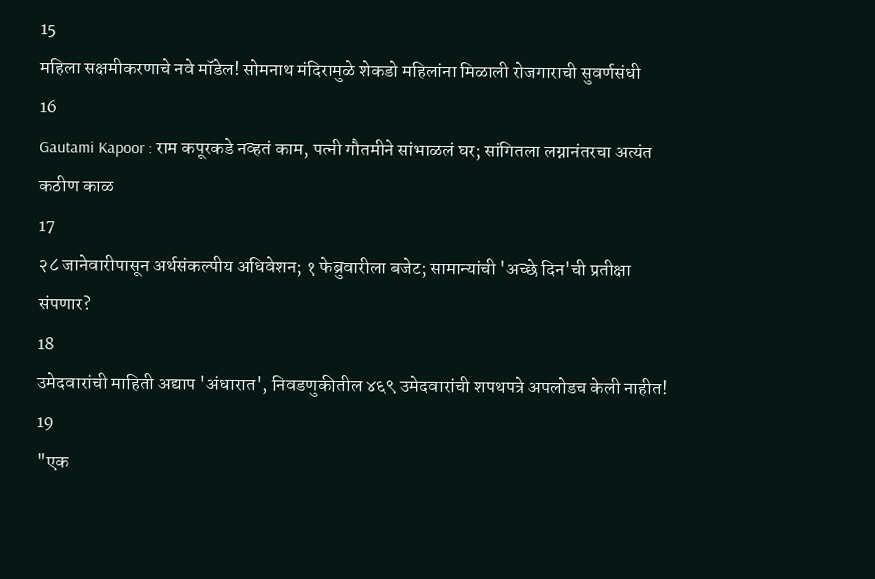15
महिला सक्षमीकरणाचे नवे मॉडेल! सोमनाथ मंदिरामुळे शेकडो महिलांना मिळाली रोजगाराची सुवर्णसंधी
16
Gautami Kapoor : राम कपूरकडे नव्हतं काम, पत्नी गौतमीने सांभाळलं घर; सांगितला लग्नानंतरचा अत्यंत कठीण काळ
17
२८ जानेवारीपासून अर्थसंकल्पीय अधिवेशन; १ फेब्रुवारीला बजेट; सामान्यांची 'अच्छे दिन'ची प्रतीक्षा संपणार?
18
उमेदवारांची माहिती अद्याप 'अंधारात', निवडणुकीतील ४६९ उमेदवारांची शपथपत्रे अपलोडच केली नाहीत!
19
"एक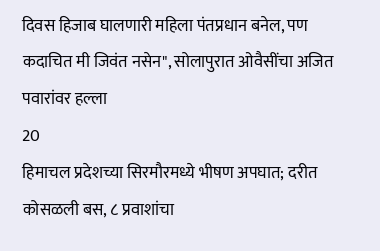दिवस हिजाब घालणारी महिला पंतप्रधान बनेल, पण कदाचित मी जिवंत नसेन", सोलापुरात ओवैसींचा अजित पवारांवर हल्ला
20
हिमाचल प्रदेशच्या सिरमौरमध्ये भीषण अपघात; दरीत कोसळली बस, ८ प्रवाशांचा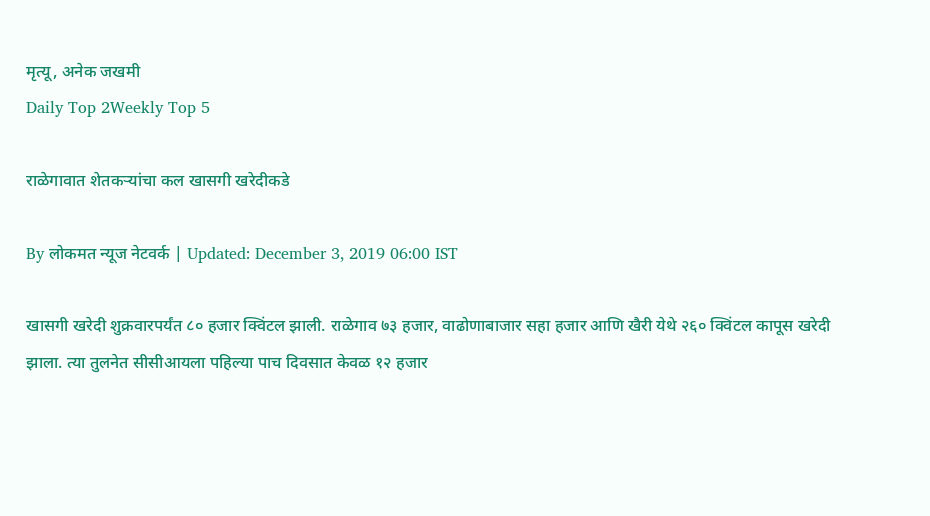मृत्यू, अनेक जखमी
Daily Top 2Weekly Top 5

राळेगावात शेतकऱ्यांचा कल खासगी खरेदीकडे

By लोकमत न्यूज नेटवर्क | Updated: December 3, 2019 06:00 IST

खासगी खरेदी शुक्रवारपर्यंत ८० हजार क्विंटल झाली. राळेगाव ७३ हजार, वाढोणाबाजार सहा हजार आणि खैरी येथे २६० क्विंटल कापूस खरेदी झाला. त्या तुलनेत सीसीआयला पहिल्या पाच दिवसात केवळ १२ हजार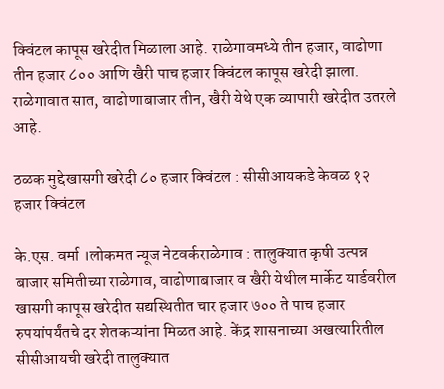क्विंटल कापूस खरेदीत मिळाला आहे. राळेगावमध्ये तीन हजार, वाढोणा तीन हजार ८०० आणि खैरी पाच हजार क्विंटल कापूस खरेदी झाला. राळेगावात सात, वाढोणाबाजार तीन, खैरी येथे एक व्यापारी खरेदीत उतरले आहे.

ठळक मुद्देखासगी खरेदी ८० हजार क्विंटल : सीसीआयकडे केवळ १२ हजार क्विंटल

के.एस. वर्मा ।लोकमत न्यूज नेटवर्कराळेगाव : तालुक्यात कृषी उत्पन्न बाजार समितीच्या राळेगाव, वाढोणाबाजार व खैरी येथील मार्केट यार्डवरील खासगी कापूस खरेदीत सद्यस्थितीत चार हजार ७०० ते पाच हजार रुपयांपर्यंतचे दर शेतकऱ्यांना मिळत आहे. केंद्र शासनाच्या अखत्यारितील सीसीआयची खरेदी तालुक्यात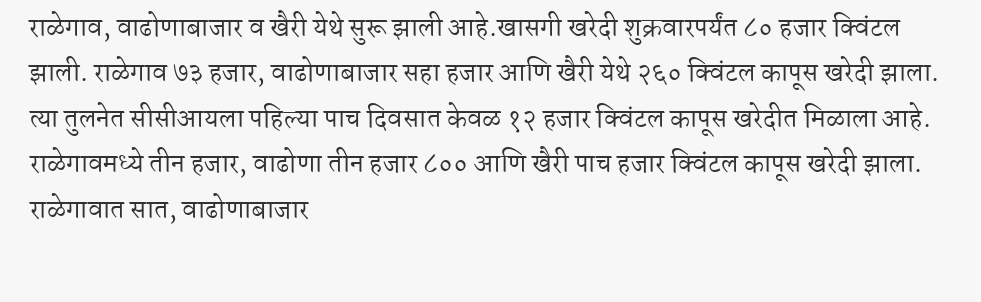राळेगाव, वाढोणाबाजार व खैरी येथे सुरू झाली आहे.खासगी खरेदी शुक्रवारपर्यंत ८० हजार क्विंटल झाली. राळेगाव ७३ हजार, वाढोणाबाजार सहा हजार आणि खैरी येथे २६० क्विंटल कापूस खरेदी झाला. त्या तुलनेत सीसीआयला पहिल्या पाच दिवसात केवळ १२ हजार क्विंटल कापूस खरेदीत मिळाला आहे. राळेगावमध्ये तीन हजार, वाढोणा तीन हजार ८०० आणि खैरी पाच हजार क्विंटल कापूस खरेदी झाला. राळेगावात सात, वाढोणाबाजार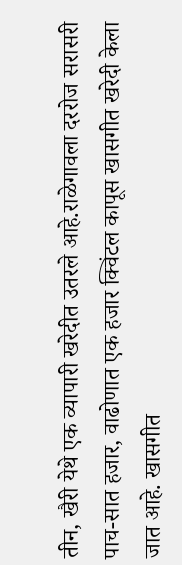तीन, खैरी येथे एक व्यापारी खरेदीत उतरले आहे.राळेगावला दररोज सरासरी पाच-सात हजार, वाढोणात एक हजार क्विंटल कापूस खासगीत खरेदी केला जात आहे. खासगीत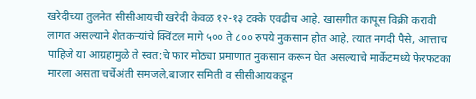खरेदीच्या तुलनेत सीसीआयची खरेदी केवळ १२-१३ टक्के एवढीच आहे. खासगीत कापूस विक्री करावी लागत असल्याने शेतकऱ्यांचे क्विंटल मागे ५०० ते ८०० रुपये नुकसान होत आहे. त्यात नगदी पैसे, आत्ताच पाहिजे या आग्रहामुळे ते स्वत:चे फार मोठ्या प्रमाणात नुकसान करून घेत असल्याचे मार्केटमध्ये फेरफटका मारला असता चर्चेअंती समजले.बाजार समिती व सीसीआयकडून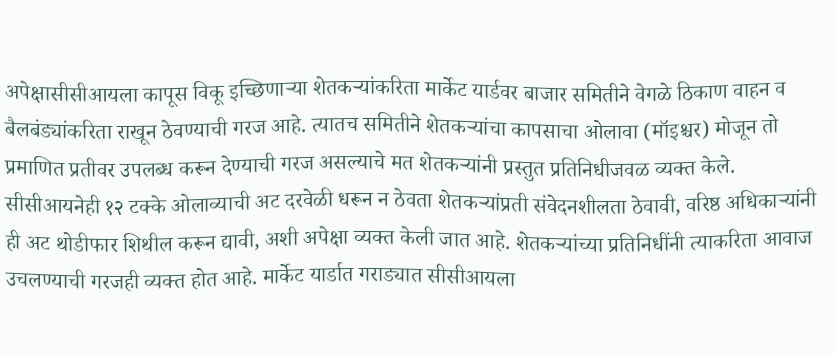अपेक्षासीसीआयला कापूस विकू इच्छिणाऱ्या शेतकऱ्यांकरिता मार्केट यार्डवर बाजार समितीने वेगळे ठिकाण वाहन व बैलबंड्यांकरिता राखून ठेवण्याची गरज आहे. त्यातच समितीने शेतकऱ्यांचा कापसाचा ओलावा (मॉइश्चर) मोजून तो प्रमाणित प्रतीवर उपलब्ध करून देण्याची गरज असल्याचे मत शेतकऱ्यांनी प्रस्तुत प्रतिनिधीजवळ व्यक्त केले. सीसीआयनेही १२ टक्के ओलाव्याची अट दरवेळी धरून न ठेवता शेतकऱ्यांप्रती संवेदनशीलता ठेवावी, वरिष्ठ अधिकाऱ्यांनी ही अट थोडीफार शिथील करून द्यावी, अशी अपेक्षा व्यक्त केली जात आहे. शेतकऱ्यांच्या प्रतिनिधींनी त्याकरिता आवाज उचलण्याची गरजही व्यक्त होत आहे. मार्केट यार्डात गराड्यात सीसीआयला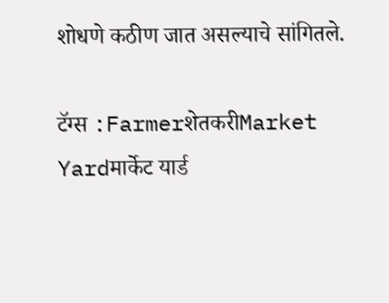शोधणे कठीण जात असल्याचे सांगितले.

टॅग्स :FarmerशेतकरीMarket Yardमार्केट यार्ड